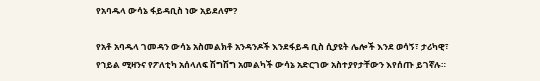የአባዱላ ውሳኔ ፋይዳቢስ ነው አይደለም?

የአቶ አባዱላ ገመዳን ውሳኔ አስመልክቶ አንዳንዶች እንደፋይዳ ቢስ ሲያዩት ሌሎች እንደ ወሳኝ፣ ታሪካዊ፣ የኀይል ሚዛንና የፖለቲካ አሰላለፍ ሽግሽግ አመልካች ውሳኔ አድርገው አስተያየታቸውን እየሰጡ ይገኛሉ።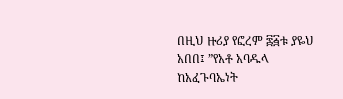በዚህ ዙሪያ የፎረም ፷፭ቱ ያዬህ አበበ፤ ”የአቶ አባዱላ ከአፈጉባኤነት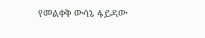የመልቀቅ ውሳኔ ፋይዳው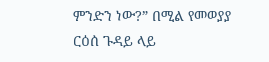ምንድን ነው?” በሚል የመወያያ ርዕሰ ጉዳይ ላይ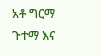አቶ ግርማ ጉተማ እና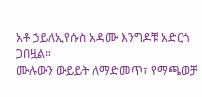አቶ ኃይለኢየሱስ አዳሙ እንግዶቹ አድርጎ ጋበዟል።
ሙሉውን ውይይት ለማድመጥ፣ የማጫወቻ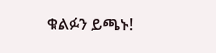ቁልፉን ይጫኑ!